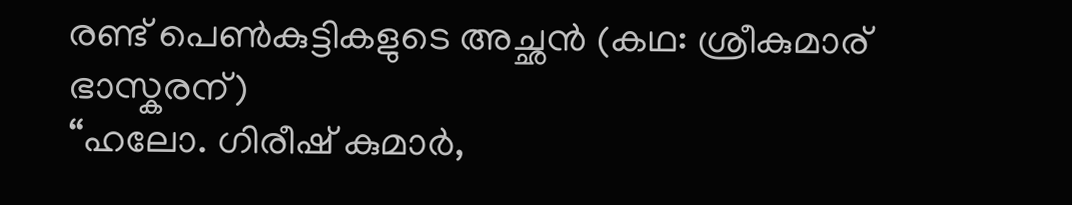രണ്ട് പെൺകുട്ടികളുടെ അച്ഛൻ (കഥ: ശ്രീകുമാര് ഭാസ്കരന്)
“ഹലോ. ഗിരീഷ് കുമാർ,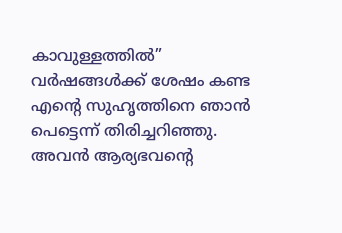കാവുള്ളത്തിൽ”
വർഷങ്ങൾക്ക് ശേഷം കണ്ട എന്റെ സുഹൃത്തിനെ ഞാൻ പെട്ടെന്ന് തിരിച്ചറിഞ്ഞു. അവൻ ആര്യഭവന്റെ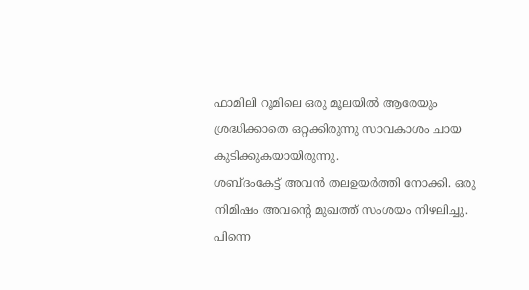ഫാമിലി റൂമിലെ ഒരു മൂലയിൽ ആരേയും ശ്രദ്ധിക്കാതെ ഒറ്റക്കിരുന്നു സാവകാശം ചായ കുടിക്കുകയായിരുന്നു.
ശബ്ദംകേട്ട് അവൻ തലഉയർത്തി നോക്കി. ഒരു നിമിഷം അവന്റെ മുഖത്ത് സംശയം നിഴലിച്ചു. പിന്നെ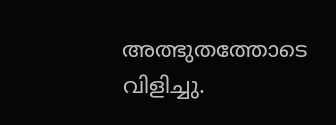അത്ഭുതത്തോടെ വിളിച്ചു.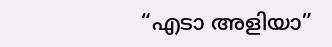“എടാ അളിയാ”